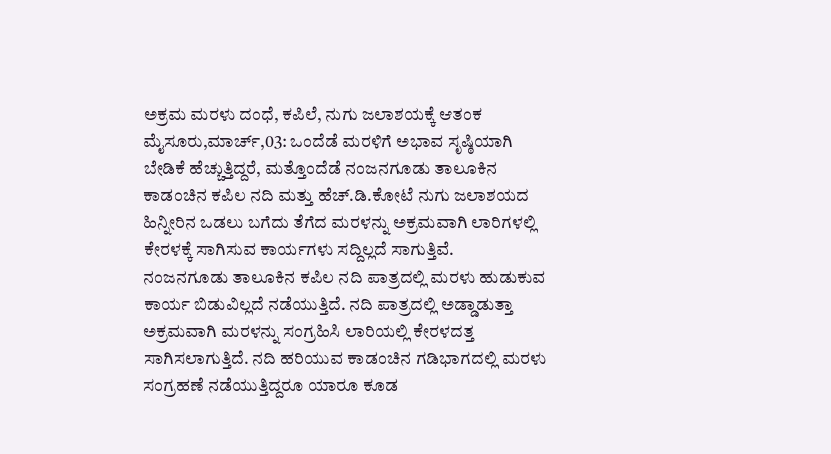ಅಕ್ರಮ ಮರಳು ದಂಧೆ, ಕಪಿಲೆ, ನುಗು ಜಲಾಶಯಕ್ಕೆ ಆತಂಕ
ಮೈಸೂರು,ಮಾರ್ಚ್,03: ಒಂದೆಡೆ ಮರಳಿಗೆ ಅಭಾವ ಸೃಷ್ಠಿಯಾಗಿ ಬೇಡಿಕೆ ಹೆಚ್ಚುತ್ತಿದ್ದರೆ, ಮತ್ತೊಂದೆಡೆ ನಂಜನಗೂಡು ತಾಲೂಕಿನ ಕಾಡಂಚಿನ ಕಪಿಲ ನದಿ ಮತ್ತು ಹೆಚ್.ಡಿ.ಕೋಟೆ ನುಗು ಜಲಾಶಯದ ಹಿನ್ನೀರಿನ ಒಡಲು ಬಗೆದು ತೆಗೆದ ಮರಳನ್ನು ಅಕ್ರಮವಾಗಿ ಲಾರಿಗಳಲ್ಲಿ ಕೇರಳಕ್ಕೆ ಸಾಗಿಸುವ ಕಾರ್ಯಗಳು ಸದ್ದಿಲ್ಲದೆ ಸಾಗುತ್ತಿವೆ.
ನಂಜನಗೂಡು ತಾಲೂಕಿನ ಕಪಿಲ ನದಿ ಪಾತ್ರದಲ್ಲಿ ಮರಳು ಹುಡುಕುವ ಕಾರ್ಯ ಬಿಡುವಿಲ್ಲದೆ ನಡೆಯುತ್ತಿದೆ. ನದಿ ಪಾತ್ರದಲ್ಲಿ ಅಡ್ಡಾಡುತ್ತಾ ಅಕ್ರಮವಾಗಿ ಮರಳನ್ನು ಸಂಗ್ರಹಿಸಿ ಲಾರಿಯಲ್ಲಿ ಕೇರಳದತ್ತ ಸಾಗಿಸಲಾಗುತ್ತಿದೆ. ನದಿ ಹರಿಯುವ ಕಾಡಂಚಿನ ಗಡಿಭಾಗದಲ್ಲಿ ಮರಳು ಸಂಗ್ರಹಣೆ ನಡೆಯುತ್ತಿದ್ದರೂ ಯಾರೂ ಕೂಡ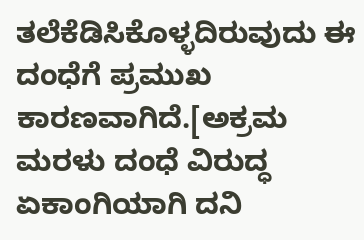ತಲೆಕೆಡಿಸಿಕೊಳ್ಳದಿರುವುದು ಈ ದಂಧೆಗೆ ಪ್ರಮುಖ ಕಾರಣವಾಗಿದೆ.[ಅಕ್ರಮ ಮರಳು ದಂಧೆ ವಿರುದ್ಧ ಏಕಾಂಗಿಯಾಗಿ ದನಿ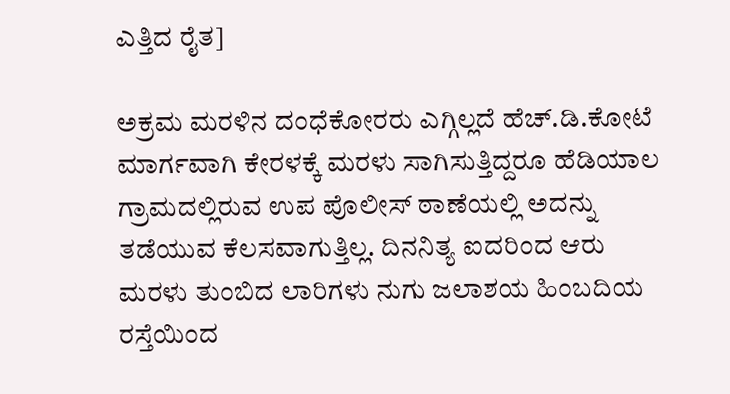ಎತ್ತಿದ ರೈತ]

ಅಕ್ರಮ ಮರಳಿನ ದಂಧೆಕೋರರು ಎಗ್ಗಿಲ್ಲದೆ ಹೆಚ್.ಡಿ.ಕೋಟೆ ಮಾರ್ಗವಾಗಿ ಕೇರಳಕ್ಕೆ ಮರಳು ಸಾಗಿಸುತ್ತಿದ್ದರೂ ಹೆಡಿಯಾಲ ಗ್ರಾಮದಲ್ಲಿರುವ ಉಪ ಪೊಲೀಸ್ ಠಾಣೆಯಲ್ಲಿ ಅದನ್ನು ತಡೆಯುವ ಕೆಲಸವಾಗುತ್ತಿಲ್ಲ. ದಿನನಿತ್ಯ ಐದರಿಂದ ಆರು ಮರಳು ತುಂಬಿದ ಲಾರಿಗಳು ನುಗು ಜಲಾಶಯ ಹಿಂಬದಿಯ ರಸ್ತೆಯಿಂದ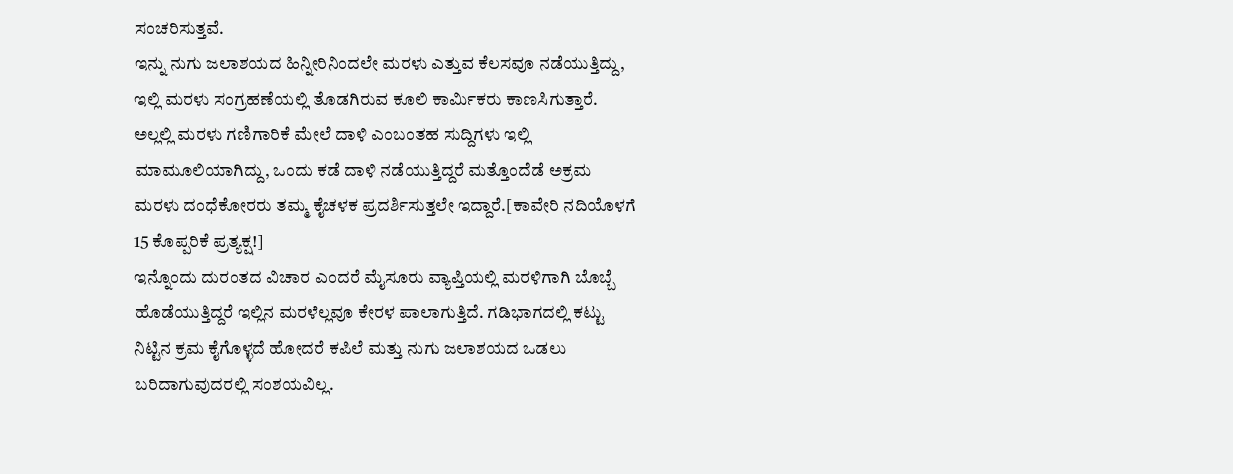ಸಂಚರಿಸುತ್ತವೆ.
ಇನ್ನು ನುಗು ಜಲಾಶಯದ ಹಿನ್ನೀರಿನಿಂದಲೇ ಮರಳು ಎತ್ತುವ ಕೆಲಸವೂ ನಡೆಯುತ್ತಿದ್ದು, ಇಲ್ಲಿ ಮರಳು ಸಂಗ್ರಹಣೆಯಲ್ಲಿ ತೊಡಗಿರುವ ಕೂಲಿ ಕಾರ್ಮಿಕರು ಕಾಣಸಿಗುತ್ತಾರೆ. ಅಲ್ಲಲ್ಲಿ ಮರಳು ಗಣಿಗಾರಿಕೆ ಮೇಲೆ ದಾಳಿ ಎಂಬಂತಹ ಸುದ್ದಿಗಳು ಇಲ್ಲಿ ಮಾಮೂಲಿಯಾಗಿದ್ದು, ಒಂದು ಕಡೆ ದಾಳಿ ನಡೆಯುತ್ತಿದ್ದರೆ ಮತ್ತೊಂದೆಡೆ ಅಕ್ರಮ ಮರಳು ದಂಧೆಕೋರರು ತಮ್ಮ ಕೈಚಳಕ ಪ್ರದರ್ಶಿಸುತ್ತಲೇ ಇದ್ದಾರೆ.[ಕಾವೇರಿ ನದಿಯೊಳಗೆ 15 ಕೊಪ್ಪರಿಕೆ ಪ್ರತ್ಯಕ್ಷ!]
ಇನ್ನೊಂದು ದುರಂತದ ವಿಚಾರ ಎಂದರೆ ಮೈಸೂರು ವ್ಯಾಪ್ತಿಯಲ್ಲಿ ಮರಳಿಗಾಗಿ ಬೊಬ್ಬೆ ಹೊಡೆಯುತ್ತಿದ್ದರೆ ಇಲ್ಲಿನ ಮರಳೆಲ್ಲವೂ ಕೇರಳ ಪಾಲಾಗುತ್ತಿದೆ. ಗಡಿಭಾಗದಲ್ಲಿ ಕಟ್ಟು ನಿಟ್ಟಿನ ಕ್ರಮ ಕೈಗೊಳ್ಳದೆ ಹೋದರೆ ಕಪಿಲೆ ಮತ್ತು ನುಗು ಜಲಾಶಯದ ಒಡಲು ಬರಿದಾಗುವುದರಲ್ಲಿ ಸಂಶಯವಿಲ್ಲ.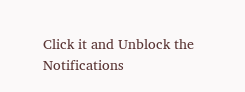Click it and Unblock the Notifications